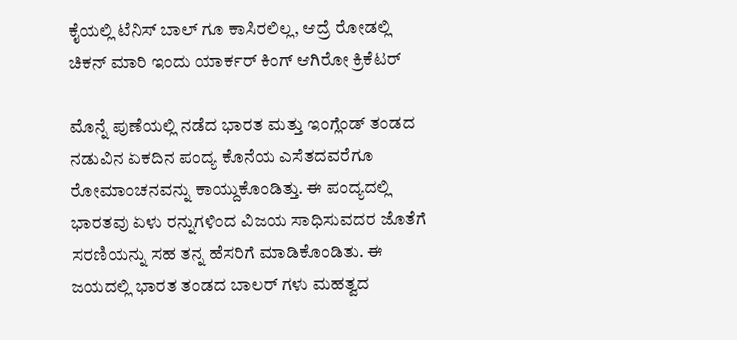ಕೈಯಲ್ಲಿ ಟೆನಿಸ್ ಬಾಲ್ ಗೂ ಕಾಸಿರಲಿಲ್ಲ, ಆದ್ರೆ ರೋಡಲ್ಲಿ ಚಿಕನ್ ಮಾರಿ ಇಂದು ಯಾರ್ಕರ್ ಕಿಂಗ್ ಆಗಿರೋ ಕ್ರಿಕೆಟರ್

ಮೊನ್ನೆ ಪುಣೆಯಲ್ಲಿ ನಡೆದ ಭಾರತ ಮತ್ತು ಇಂಗ್ಲೆಂಡ್ ತಂಡದ ನಡುವಿನ ಏಕದಿನ ಪಂದ್ಯ ಕೊನೆಯ ಎಸೆತದವರೆಗೂ ರೋಮಾಂಚನವನ್ನು ಕಾಯ್ದುಕೊಂಡಿತ್ತು. ಈ ಪಂದ್ಯದಲ್ಲಿ ಭಾರತವು ಏಳು ರನ್ನುಗಳಿಂದ ವಿಜಯ ಸಾಧಿಸುವದರ ಜೊತೆಗೆ ಸರಣಿಯನ್ನು ಸಹ ತನ್ನ ಹೆಸರಿಗೆ ಮಾಡಿಕೊಂಡಿತು. ಈ ಜಯದಲ್ಲಿ ಭಾರತ ತಂಡದ ಬಾಲರ್ ಗಳು ಮಹತ್ವದ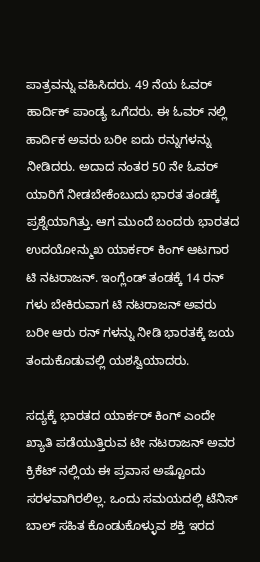ಪಾತ್ರವನ್ನು ವಹಿಸಿದರು. 49 ನೆಯ ಓವರ್ ಹಾರ್ದಿಕ್ ಪಾಂಡ್ಯ ಒಗೆದರು. ಈ ಓವರ್ ನಲ್ಲಿ ಹಾರ್ದಿಕ ಅವರು ಬರೀ ಐದು ರನ್ನುಗಳನ್ನು ನೀಡಿದರು. ಅದಾದ ನಂತರ 50 ನೇ ಓವರ್ ಯಾರಿಗೆ ನೀಡಬೇಕೆಂಬುದು ಭಾರತ ತಂಡಕ್ಕೆ ಪ್ರಶ್ನೆಯಾಗಿತ್ತು. ಆಗ ಮುಂದೆ ಬಂದರು ಭಾರತದ ಉದಯೋನ್ಮುಖ ಯಾರ್ಕರ್ ಕಿಂಗ್ ಆಟಗಾರ ಟಿ ನಟರಾಜನ್. ಇಂಗ್ಲೆಂಡ್ ತಂಡಕ್ಕೆ 14 ರನ್ ಗಳು ಬೇಕಿರುವಾಗ ಟಿ ನಟರಾಜನ್ ಅವರು ಬರೀ ಆರು ರನ್ ಗಳನ್ನು ನೀಡಿ ಭಾರತಕ್ಕೆ ಜಯ ತಂದುಕೊಡುವಲ್ಲಿ ಯಶಸ್ವಿಯಾದರು.

ಸದ್ಯಕ್ಕೆ ಭಾರತದ ಯಾರ್ಕರ್ ಕಿಂಗ್ ಎಂದೇ ಖ್ಯಾತಿ ಪಡೆಯುತ್ತಿರುವ ಟೀ ನಟರಾಜನ್ ಅವರ ಕ್ರಿಕೆಟ್ ನಲ್ಲಿಯ ಈ ಪ್ರವಾಸ ಅಷ್ಟೊಂದು ಸರಳವಾಗಿರಲಿಲ್ಲ. ಒಂದು ಸಮಯದಲ್ಲಿ ಟೆನಿಸ್ ಬಾಲ್ ಸಹಿತ ಕೊಂಡುಕೊಳ್ಳುವ ಶಕ್ತಿ ಇರದ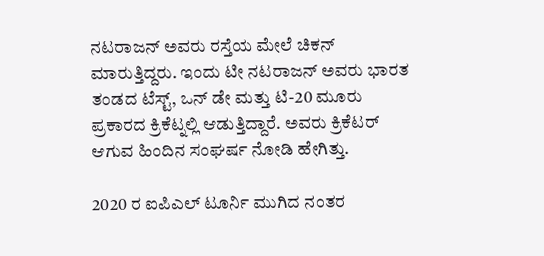ನಟರಾಜನ್ ಅವರು ರಸ್ತೆಯ ಮೇಲೆ ಚಿಕನ್ ಮಾರುತ್ತಿದ್ದರು. ಇಂದು ಟೀ ನಟರಾಜನ್ ಅವರು ಭಾರತ ತಂಡದ ಟೆಸ್ಟ್, ಒನ್ ಡೇ ಮತ್ತು ಟಿ-20 ಮೂರು ಪ್ರಕಾರದ ಕ್ರಿಕೆಟ್ನಲ್ಲಿ ಆಡುತ್ತಿದ್ದಾರೆ. ಅವರು ಕ್ರಿಕೆಟರ್ ಆಗುವ ಹಿಂದಿನ ಸಂಘರ್ಷ ನೋಡಿ ಹೇಗಿತ್ತು.

2020 ರ ಐಪಿಎಲ್ ಟೂರ್ನಿ ಮುಗಿದ ನಂತರ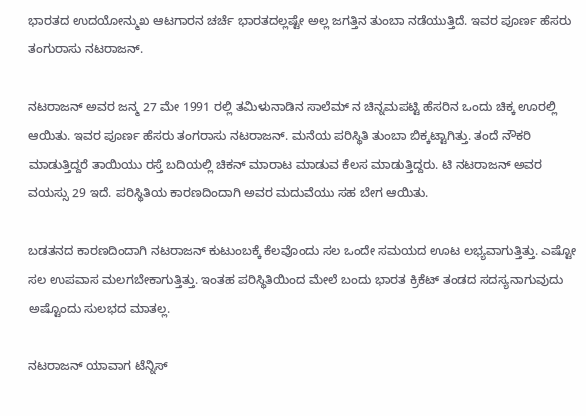ಭಾರತದ ಉದಯೋನ್ಮುಖ ಆಟಗಾರನ ಚರ್ಚೆ ಭಾರತದಲ್ಲಷ್ಟೇ ಅಲ್ಲ ಜಗತ್ತಿನ ತುಂಬಾ ನಡೆಯುತ್ತಿದೆ. ಇವರ ಪೂರ್ಣ ಹೆಸರು ತಂಗುರಾಸು ನಟರಾಜನ್.

ನಟರಾಜನ್ ಅವರ ಜನ್ಮ 27 ಮೇ 1991 ರಲ್ಲಿ ತಮಿಳುನಾಡಿನ ಸಾಲೆಮ್ ನ ಚಿನ್ನಮಪಟ್ಟಿ ಹೆಸರಿನ ಒಂದು ಚಿಕ್ಕ ಊರಲ್ಲಿ ಆಯಿತು. ಇವರ ಪೂರ್ಣ ಹೆಸರು ತಂಗರಾಸು ನಟರಾಜನ್. ಮನೆಯ ಪರಿಸ್ಥಿತಿ ತುಂಬಾ ಬಿಕ್ಕಟ್ಟಾಗಿತ್ತು. ತಂದೆ ನೌಕರಿ ಮಾಡುತ್ತಿದ್ದರೆ ತಾಯಿಯು ರಸ್ತೆ ಬದಿಯಲ್ಲಿ ಚಿಕನ್ ಮಾರಾಟ ಮಾಡುವ ಕೆಲಸ ಮಾಡುತ್ತಿದ್ದರು. ಟಿ ನಟರಾಜನ್ ಅವರ ವಯಸ್ಸು 29 ಇದೆ. ಪರಿಸ್ಥಿತಿಯ ಕಾರಣದಿಂದಾಗಿ ಅವರ ಮದುವೆಯು ಸಹ ಬೇಗ ಆಯಿತು.

ಬಡತನದ ಕಾರಣದಿಂದಾಗಿ ನಟರಾಜನ್ ಕುಟುಂಬಕ್ಕೆ ಕೆಲವೊಂದು ಸಲ ಒಂದೇ ಸಮಯದ ಊಟ ಲಭ್ಯವಾಗುತ್ತಿತ್ತು. ಎಷ್ಟೋ ಸಲ ಉಪವಾಸ ಮಲಗಬೇಕಾಗುತ್ತಿತ್ತು. ಇಂತಹ ಪರಿಸ್ಥಿತಿಯಿಂದ ಮೇಲೆ ಬಂದು ಭಾರತ ಕ್ರಿಕೆಟ್ ತಂಡದ ಸದಸ್ಯನಾಗುವುದು ಅಷ್ಟೊಂದು ಸುಲಭದ ಮಾತಲ್ಲ.

ನಟರಾಜನ್ ಯಾವಾಗ ಟೆನ್ನಿಸ್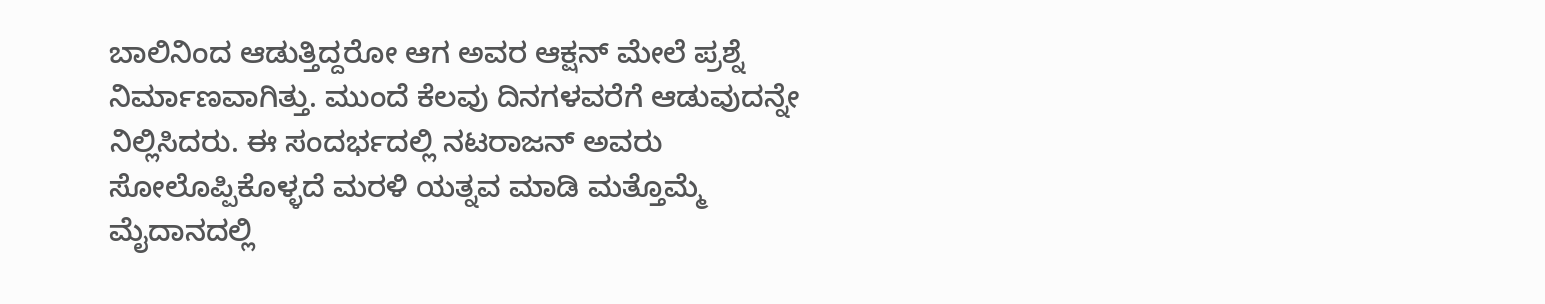ಬಾಲಿನಿಂದ ಆಡುತ್ತಿದ್ದರೋ ಆಗ ಅವರ ಆಕ್ಷನ್ ಮೇಲೆ ಪ್ರಶ್ನೆ ನಿರ್ಮಾಣವಾಗಿತ್ತು. ಮುಂದೆ ಕೆಲವು ದಿನಗಳವರೆಗೆ ಆಡುವುದನ್ನೇ ನಿಲ್ಲಿಸಿದರು. ಈ ಸಂದರ್ಭದಲ್ಲಿ ನಟರಾಜನ್ ಅವರು ಸೋಲೊಪ್ಪಿಕೊಳ್ಳದೆ ಮರಳಿ ಯತ್ನವ ಮಾಡಿ ಮತ್ತೊಮ್ಮೆ ಮೈದಾನದಲ್ಲಿ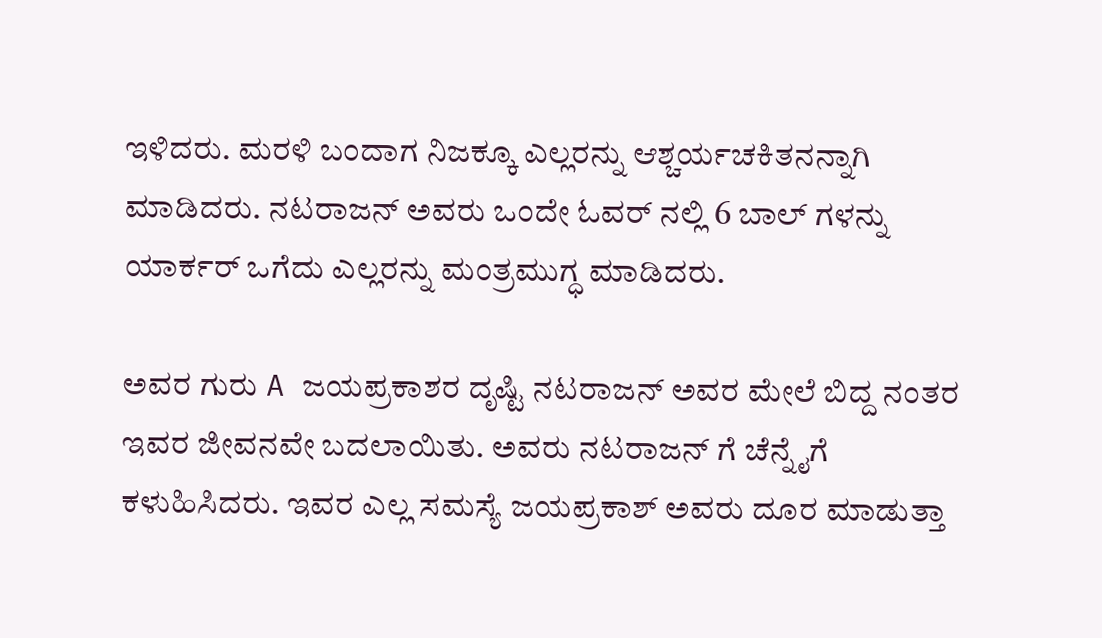ಇಳಿದರು. ಮರಳಿ ಬಂದಾಗ ನಿಜಕ್ಕೂ ಎಲ್ಲರನ್ನು ಆಶ್ಚರ್ಯಚಕಿತನನ್ನಾಗಿ ಮಾಡಿದರು. ನಟರಾಜನ್ ಅವರು ಒಂದೇ ಓವರ್ ನಲ್ಲಿ 6 ಬಾಲ್ ಗಳನ್ನು ಯಾರ್ಕರ್ ಒಗೆದು ಎಲ್ಲರನ್ನು ಮಂತ್ರಮುಗ್ಧ ಮಾಡಿದರು.

ಅವರ ಗುರು A ಜಯಪ್ರಕಾಶರ ದೃಷ್ಟಿ ನಟರಾಜನ್ ಅವರ ಮೇಲೆ ಬಿದ್ದ ನಂತರ ಇವರ ಜೀವನವೇ ಬದಲಾಯಿತು. ಅವರು ನಟರಾಜನ್ ಗೆ ಚೆನ್ನೈಗೆ ಕಳುಹಿಸಿದರು. ಇವರ ಎಲ್ಲ ಸಮಸ್ಯೆ ಜಯಪ್ರಕಾಶ್ ಅವರು ದೂರ ಮಾಡುತ್ತಾ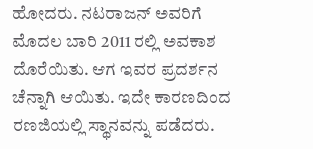ಹೋದರು. ನಟರಾಜನ್ ಅವರಿಗೆ ಮೊದಲ ಬಾರಿ 2011 ರಲ್ಲಿ ಅವಕಾಶ ದೊರೆಯಿತು. ಆಗ ಇವರ ಪ್ರದರ್ಶನ ಚೆನ್ನಾಗಿ ಆಯಿತು. ಇದೇ ಕಾರಣದಿಂದ ರಣಜಿಯಲ್ಲಿ ಸ್ಥಾನವನ್ನು ಪಡೆದರು.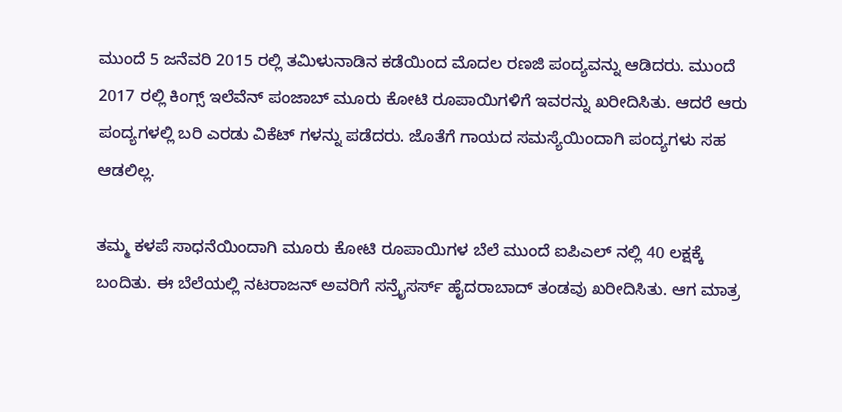ಮುಂದೆ 5 ಜನೆವರಿ 2015 ರಲ್ಲಿ ತಮಿಳುನಾಡಿನ ಕಡೆಯಿಂದ ಮೊದಲ ರಣಜಿ ಪಂದ್ಯವನ್ನು ಆಡಿದರು. ಮುಂದೆ 2017 ರಲ್ಲಿ ಕಿಂಗ್ಸ್ ಇಲೆವೆನ್ ಪಂಜಾಬ್ ಮೂರು ಕೋಟಿ ರೂಪಾಯಿಗಳಿಗೆ ಇವರನ್ನು ಖರೀದಿಸಿತು. ಆದರೆ ಆರು ಪಂದ್ಯಗಳಲ್ಲಿ ಬರಿ ಎರಡು ವಿಕೆಟ್ ಗಳನ್ನು ಪಡೆದರು. ಜೊತೆಗೆ ಗಾಯದ ಸಮಸ್ಯೆಯಿಂದಾಗಿ ಪಂದ್ಯಗಳು ಸಹ ಆಡಲಿಲ್ಲ.

ತಮ್ಮ ಕಳಪೆ ಸಾಧನೆಯಿಂದಾಗಿ ಮೂರು ಕೋಟಿ ರೂಪಾಯಿಗಳ ಬೆಲೆ ಮುಂದೆ ಐಪಿಎಲ್ ನಲ್ಲಿ 40 ಲಕ್ಷಕ್ಕೆ ಬಂದಿತು. ಈ ಬೆಲೆಯಲ್ಲಿ ನಟರಾಜನ್ ಅವರಿಗೆ ಸನ್ರೈಸರ್ಸ್ ಹೈದರಾಬಾದ್ ತಂಡವು ಖರೀದಿಸಿತು. ಆಗ ಮಾತ್ರ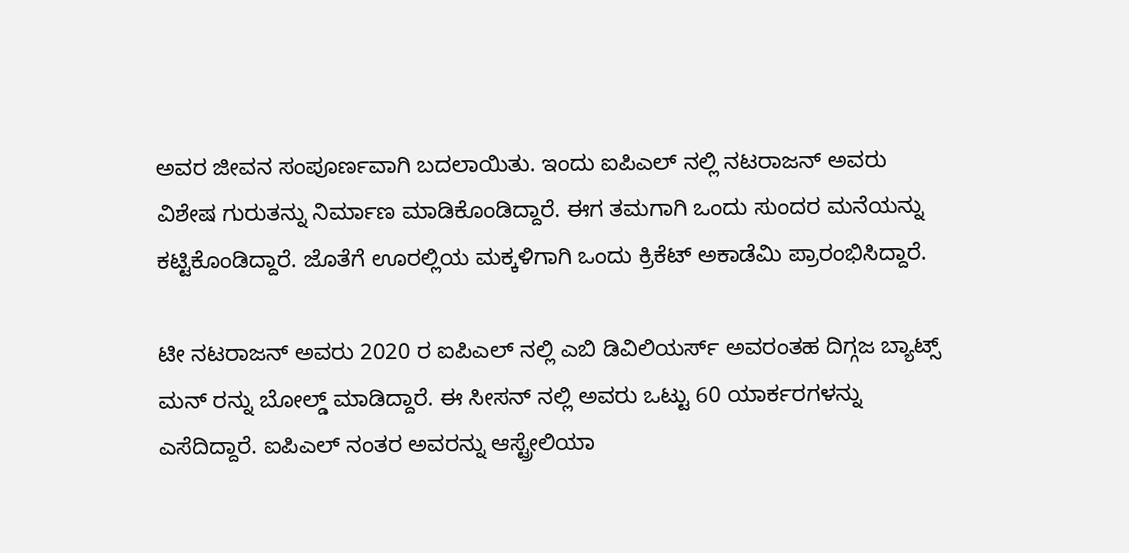ಅವರ ಜೀವನ ಸಂಪೂರ್ಣವಾಗಿ ಬದಲಾಯಿತು. ಇಂದು ಐಪಿಎಲ್ ನಲ್ಲಿ ನಟರಾಜನ್ ಅವರು ವಿಶೇಷ ಗುರುತನ್ನು ನಿರ್ಮಾಣ ಮಾಡಿಕೊಂಡಿದ್ದಾರೆ. ಈಗ ತಮಗಾಗಿ ಒಂದು ಸುಂದರ ಮನೆಯನ್ನು ಕಟ್ಟಿಕೊಂಡಿದ್ದಾರೆ. ಜೊತೆಗೆ ಊರಲ್ಲಿಯ ಮಕ್ಕಳಿಗಾಗಿ ಒಂದು ಕ್ರಿಕೆಟ್ ಅಕಾಡೆಮಿ ಪ್ರಾರಂಭಿಸಿದ್ದಾರೆ.

ಟೀ ನಟರಾಜನ್ ಅವರು 2020 ರ ಐಪಿಎಲ್ ನಲ್ಲಿ ಎಬಿ ಡಿವಿಲಿಯರ್ಸ್ ಅವರಂತಹ ದಿಗ್ಗಜ ಬ್ಯಾಟ್ಸ್ ಮನ್ ರನ್ನು ಬೋಲ್ಡ್ ಮಾಡಿದ್ದಾರೆ. ಈ ಸೀಸನ್ ನಲ್ಲಿ ಅವರು ಒಟ್ಟು 60 ಯಾರ್ಕರಗಳನ್ನು ಎಸೆದಿದ್ದಾರೆ. ಐಪಿಎಲ್ ನಂತರ ಅವರನ್ನು ಆಸ್ಟ್ರೇಲಿಯಾ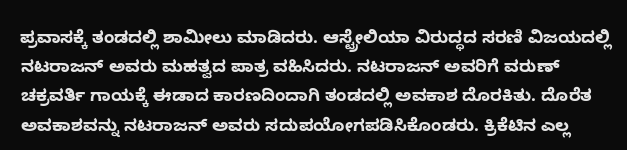ಪ್ರವಾಸಕ್ಕೆ ತಂಡದಲ್ಲಿ ಶಾಮೀಲು ಮಾಡಿದರು. ಆಸ್ಟ್ರೇಲಿಯಾ ವಿರುದ್ಧದ ಸರಣಿ ವಿಜಯದಲ್ಲಿ ನಟರಾಜನ್ ಅವರು ಮಹತ್ವದ ಪಾತ್ರ ವಹಿಸಿದರು. ನಟರಾಜನ್ ಅವರಿಗೆ ವರುಣ್ ಚಕ್ರವರ್ತಿ ಗಾಯಕ್ಕೆ ಈಡಾದ ಕಾರಣದಿಂದಾಗಿ ತಂಡದಲ್ಲಿ ಅವಕಾಶ ದೊರಕಿತು. ದೊರೆತ ಅವಕಾಶವನ್ನು ನಟರಾಜನ್ ಅವರು ಸದುಪಯೋಗಪಡಿಸಿಕೊಂಡರು. ಕ್ರಿಕೆಟಿನ ಎಲ್ಲ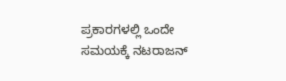ಪ್ರಕಾರಗಳಲ್ಲಿ ಒಂದೇ ಸಮಯಕ್ಕೆ ನಟರಾಜನ್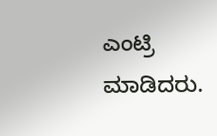ಎಂಟ್ರಿ ಮಾಡಿದರು.